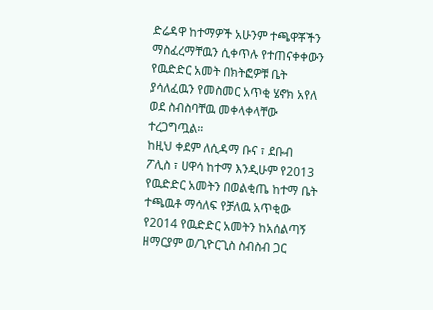ድሬዳዋ ከተማዎች አሁንም ተጫዋቾችን ማስፈረማቸዉን ሲቀጥሉ የተጠናቀቀውን የዉድድር አመት በክትፎዎቹ ቤት ያሳለፈዉን የመስመር አጥቂ ሄኖክ አየለ ወደ ስብስባቸዉ መቀላቀላቸው ተረጋግጧል።
ከዚህ ቀደም ለሲዳማ ቡና ፣ ደቡብ ፖሊስ ፣ ሀዋሳ ከተማ እንዲሁም የ2013 የዉድድር አመትን በወልቂጤ ከተማ ቤት ተጫዉቶ ማሳለፍ የቻለዉ አጥቂው የ2014 የዉድድር አመትን ከአሰልጣኝ ዘማርያም ወ/ጊዮርጊስ ስብስብ ጋር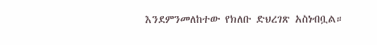እንደምንመለከተው የክለቡ ድህረገጽ አስነብቧል።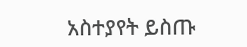አስተያየት ይስጡ